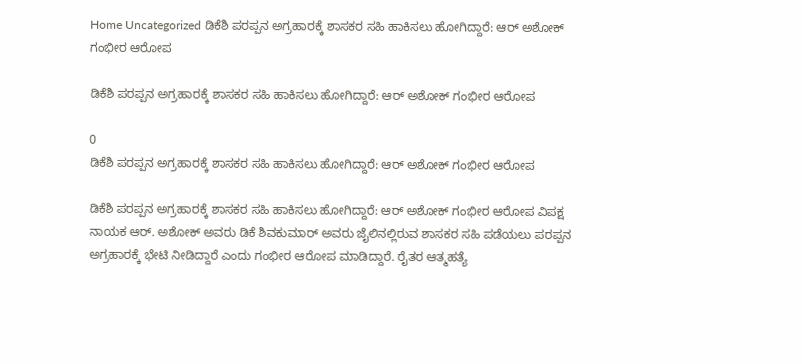Home Uncategorized ಡಿಕೆಶಿ ಪರಪ್ಪನ ಅಗ್ರಹಾರಕ್ಕೆ ಶಾಸಕರ ಸಹಿ ಹಾಕಿಸಲು ಹೋಗಿದ್ದಾರೆ: ಆರ್ ಅಶೋಕ್ ಗಂಭೀರ ಆರೋಪ

ಡಿಕೆಶಿ ಪರಪ್ಪನ ಅಗ್ರಹಾರಕ್ಕೆ ಶಾಸಕರ ಸಹಿ ಹಾಕಿಸಲು ಹೋಗಿದ್ದಾರೆ: ಆರ್ ಅಶೋಕ್ ಗಂಭೀರ ಆರೋಪ

0
ಡಿಕೆಶಿ ಪರಪ್ಪನ ಅಗ್ರಹಾರಕ್ಕೆ ಶಾಸಕರ ಸಹಿ ಹಾಕಿಸಲು ಹೋಗಿದ್ದಾರೆ: ಆರ್ ಅಶೋಕ್ ಗಂಭೀರ ಆರೋಪ

ಡಿಕೆಶಿ ಪರಪ್ಪನ ಅಗ್ರಹಾರಕ್ಕೆ ಶಾಸಕರ ಸಹಿ ಹಾಕಿಸಲು ಹೋಗಿದ್ದಾರೆ: ಆರ್ ಅಶೋಕ್ ಗಂಭೀರ ಆರೋಪ ವಿಪಕ್ಷ ನಾಯಕ ಆರ್. ಅಶೋಕ್ ಅವರು ಡಿಕೆ ಶಿವಕುಮಾರ್ ಅವರು ಜೈಲಿನಲ್ಲಿರುವ ಶಾಸಕರ ಸಹಿ ಪಡೆಯಲು ಪರಪ್ಪನ ಅಗ್ರಹಾರಕ್ಕೆ ಭೇಟಿ ನೀಡಿದ್ದಾರೆ ಎಂದು ಗಂಭೀರ ಆರೋಪ ಮಾಡಿದ್ದಾರೆ. ರೈತರ ಆತ್ಮಹತ್ಯೆ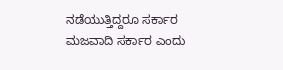ನಡೆಯುತ್ತಿದ್ದರೂ ಸರ್ಕಾರ ಮಜವಾದಿ ಸರ್ಕಾರ ಎಂದು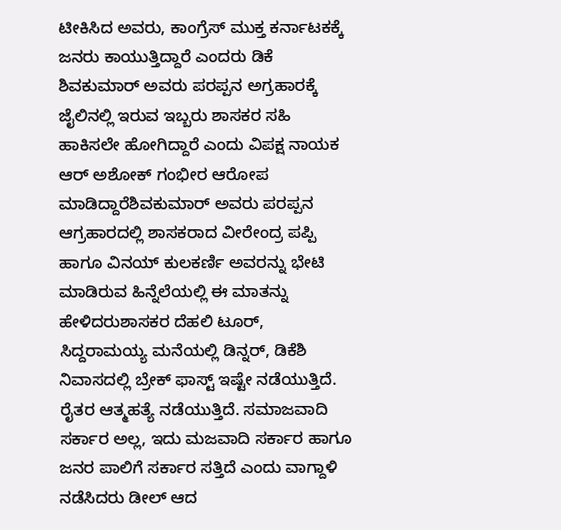ಟೀಕಿಸಿದ ಅವರು, ಕಾಂಗ್ರೆಸ್ ಮುಕ್ತ ಕರ್ನಾಟಕಕ್ಕೆ ಜನರು ಕಾಯುತ್ತಿದ್ದಾರೆ ಎಂದರು ಡಿಕೆ ಶಿವಕುಮಾರ್ ಅವರು ಪರಪ್ಪನ ಅಗ್ರಹಾರಕ್ಕೆ ಜೈಲಿನಲ್ಲಿ ಇರುವ ಇಬ್ಬರು ಶಾಸಕರ ಸಹಿ ಹಾಕಿಸಲೇ ಹೋಗಿದ್ದಾರೆ ಎಂದು ವಿಪಕ್ಷ ನಾಯಕ ಆರ್ ಅಶೋಕ್ ಗಂಭೀರ ಆರೋಪ ಮಾಡಿದ್ದಾರೆಶಿವಕುಮಾರ್ ಅವರು ಪರಪ್ಪನ ಆಗ್ರಹಾರದಲ್ಲಿ ಶಾಸಕರಾದ ವೀರೇಂದ್ರ ಪಪ್ಪಿ ಹಾಗೂ ವಿನಯ್ ಕುಲಕರ್ಣಿ ಅವರನ್ನು ಭೇಟಿ ಮಾಡಿರುವ ಹಿನ್ನೆಲೆಯಲ್ಲಿ ಈ ಮಾತನ್ನು ಹೇಳಿದರುಶಾಸಕರ ದೆಹಲಿ ಟೂರ್, ಸಿದ್ದರಾಮಯ್ಯ ಮನೆಯಲ್ಲಿ ಡಿನ್ನರ್, ಡಿಕೆಶಿ ನಿವಾಸದಲ್ಲಿ ಬ್ರೇಕ್ ಫಾಸ್ಟ್ ಇಷ್ಟೇ ನಡೆಯುತ್ತಿದೆ. ರೈತರ ಆತ್ಮಹತ್ಯೆ ನಡೆಯುತ್ತಿದೆ. ಸಮಾಜವಾದಿ ಸರ್ಕಾರ ಅಲ್ಲ, ಇದು ಮಜವಾದಿ ಸರ್ಕಾರ ಹಾಗೂ ಜನರ ಪಾಲಿಗೆ ಸರ್ಕಾರ ಸತ್ತಿದೆ ಎಂದು ವಾಗ್ದಾಳಿ ನಡೆಸಿದರು ಡೀಲ್ ಆದ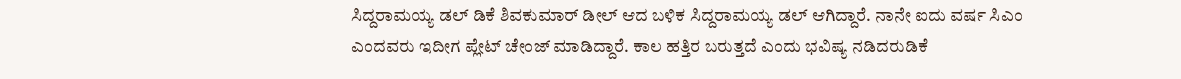ಸಿದ್ದರಾಮಯ್ಯ ಡಲ್ ಡಿಕೆ ಶಿವಕುಮಾರ್ ಡೀಲ್ ಆದ ಬಳಿಕ ಸಿದ್ದರಾಮಯ್ಯ ಡಲ್ ಆಗಿದ್ದಾರೆ. ನಾನೇ ಐದು ವರ್ಷ ಸಿಎಂ ಎಂದವರು ಇದೀಗ ಪ್ಲೇಟ್ ಚೇಂಜ್ ಮಾಡಿದ್ದಾರೆ. ಕಾಲ ಹತ್ತಿರ ಬರುತ್ತದೆ ಎಂದು ಭವಿಷ್ಯ ನಡಿದರುಡಿಕೆ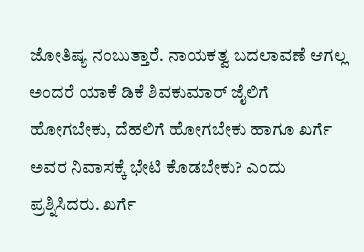ಜೋತಿಷ್ಯ ನಂಬುತ್ತಾರೆ. ನಾಯಕತ್ವ ಬದಲಾವಣೆ ಆಗಲ್ಲ ಅಂದರೆ ಯಾಕೆ ಡಿಕೆ ಶಿವಕುಮಾರ್ ಜೈಲಿಗೆ ಹೋಗಬೇಕು, ದೆಹಲಿಗೆ ಹೋಗಬೇಕು ಹಾಗೂ ಖರ್ಗೆ ಅವರ ನಿವಾಸಕ್ಕೆ ಭೇಟಿ ಕೊಡಬೇಕು? ಎಂದು ಪ್ರಶ್ನಿಸಿದರು. ಖರ್ಗೆ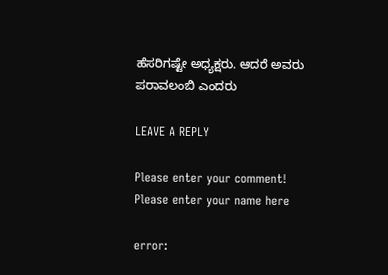ಹೆಸರಿಗಷ್ಟೇ ಅಧ್ಯಕ್ಷರು. ಆದರೆ ಅವರು ಪರಾವಲಂಬಿ ಎಂದರು

LEAVE A REPLY

Please enter your comment!
Please enter your name here

error: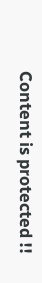Content is protected !!